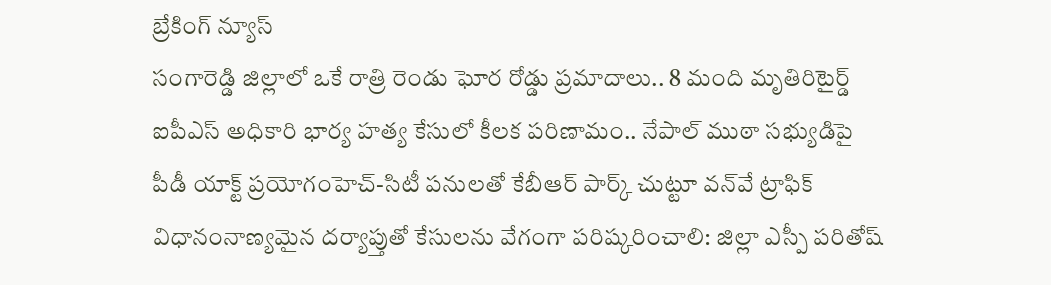బ్రేకింగ్ న్యూస్
సంగారెడ్డి జిల్లాలో ఒకే రాత్రి రెండు ఘోర రోడ్డు ప్రమాదాలు.. 8 మంది మృతిరిటైర్డ్‌ ఐపీఎస్‌ అధికారి భార్య హత్య కేసులో కీలక పరిణామం.. నేపాల్‌ ముఠా సభ్యుడిపై పీడీ యాక్ట్‌ ప్రయోగంహెచ్-సిటీ పనులతో కేబీఆర్ పార్క్ చుట్టూ వన్‌వే ట్రాఫిక్ విధానంనాణ్యమైన దర్యాప్తుతో కేసులను వేగంగా పరిష్కరించాలి: జిల్లా ఎస్పీ పరితోష్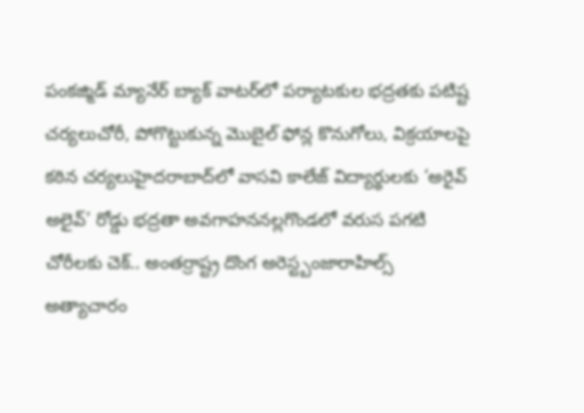పంకజ్మిడ్ మ్యానేర్ బ్యాక్ వాటర్‌లో పర్యాటకుల భద్రతకు పటిష్ట చర్యలుచోరీ, పోగొట్టుకున్న మొబైల్ ఫోన్ల కొనుగోలు, విక్రయాలపై కఠిన చర్యలుహైదరాబాద్‌లో వాసవి కాలేజ్‌ విద్యార్థులకు ‘అరైవ్ అలైవ్’ రోడ్డు భద్రతా అవగాహననల్లగొండలో వరుస పగటి చోరీలకు చెక్.. అంతర్రాష్ట్ర దొంగ అరెస్ట్బంజారాహిల్స్‌ అత్యాచారం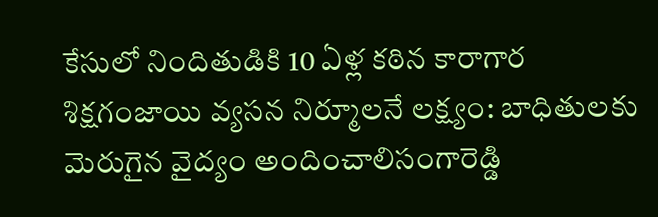కేసులో నిందితుడికి 10 ఏళ్ల కఠిన కారాగార శిక్షగంజాయి వ్యసన నిర్మూలనే లక్ష్యం: బాధితులకు మెరుగైన వైద్యం అందించాలిసంగారెడ్డి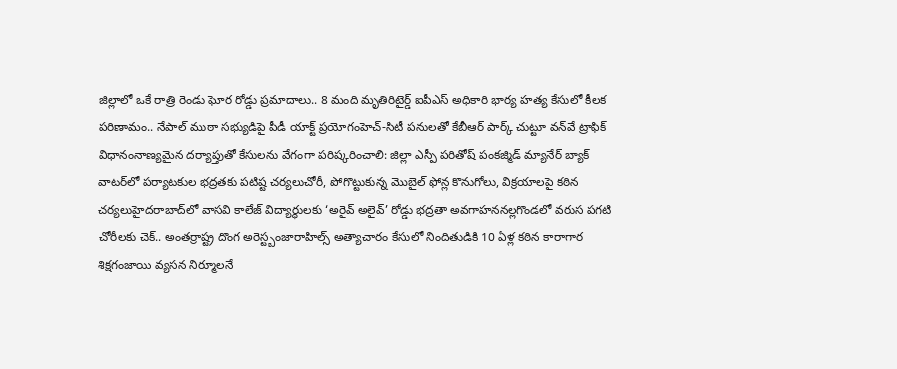జిల్లాలో ఒకే రాత్రి రెండు ఘోర రోడ్డు ప్రమాదాలు.. 8 మంది మృతిరిటైర్డ్‌ ఐపీఎస్‌ అధికారి భార్య హత్య కేసులో కీలక పరిణామం.. నేపాల్‌ ముఠా సభ్యుడిపై పీడీ యాక్ట్‌ ప్రయోగంహెచ్-సిటీ పనులతో కేబీఆర్ పార్క్ చుట్టూ వన్‌వే ట్రాఫిక్ విధానంనాణ్యమైన దర్యాప్తుతో కేసులను వేగంగా పరిష్కరించాలి: జిల్లా ఎస్పీ పరితోష్ పంకజ్మిడ్ మ్యానేర్ బ్యాక్ వాటర్‌లో పర్యాటకుల భద్రతకు పటిష్ట చర్యలుచోరీ, పోగొట్టుకున్న మొబైల్ ఫోన్ల కొనుగోలు, విక్రయాలపై కఠిన చర్యలుహైదరాబాద్‌లో వాసవి కాలేజ్‌ విద్యార్థులకు ‘అరైవ్ అలైవ్’ రోడ్డు భద్రతా అవగాహననల్లగొండలో వరుస పగటి చోరీలకు చెక్.. అంతర్రాష్ట్ర దొంగ అరెస్ట్బంజారాహిల్స్‌ అత్యాచారం కేసులో నిందితుడికి 10 ఏళ్ల కఠిన కారాగార శిక్షగంజాయి వ్యసన నిర్మూలనే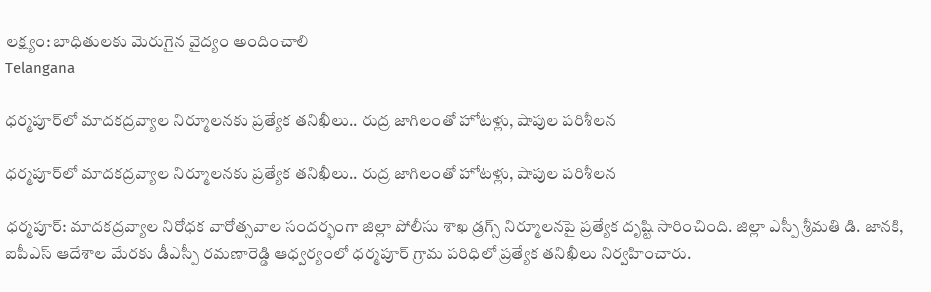లక్ష్యం: బాధితులకు మెరుగైన వైద్యం అందించాలి
Telangana

ధర్మపూర్‌లో మాదకద్రవ్యాల నిర్మూలనకు ప్రత్యేక తనిఖీలు.. రుద్ర జాగిలంతో హోటళ్లు, షాపుల పరిశీలన

ధర్మపూర్‌లో మాదకద్రవ్యాల నిర్మూలనకు ప్రత్యేక తనిఖీలు.. రుద్ర జాగిలంతో హోటళ్లు, షాపుల పరిశీలన

ధర్మపూర్: మాదకద్రవ్యాల నిరోధక వారోత్సవాల సందర్భంగా జిల్లా పోలీసు శాఖ డ్రగ్స్ నిర్మూలనపై ప్రత్యేక దృష్టి సారించింది. జిల్లా ఎస్పీ శ్రీమతి డి. జానకి, ఐపీఎస్ ఆదేశాల మేరకు డీఎస్పీ రమణారెడ్డి ఆధ్వర్యంలో ధర్మపూర్ గ్రామ పరిధిలో ప్రత్యేక తనిఖీలు నిర్వహించారు.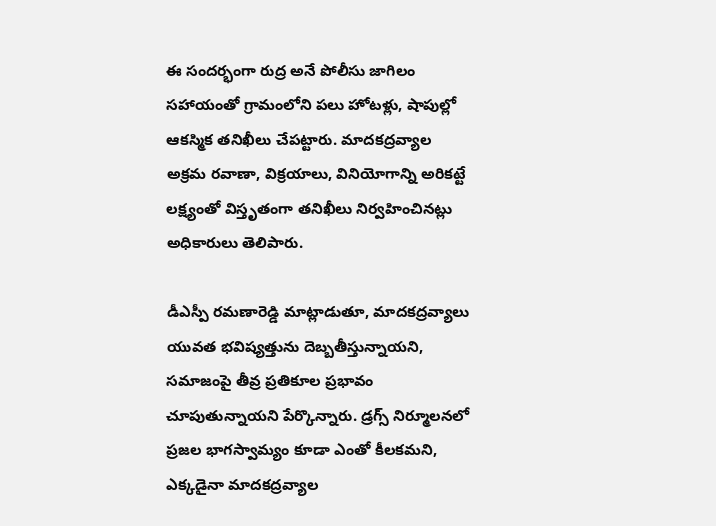ఈ సందర్భంగా రుద్ర అనే పోలీసు జాగిలం సహాయంతో గ్రామంలోని పలు హోటళ్లు, షాపుల్లో ఆకస్మిక తనిఖీలు చేపట్టారు. మాదకద్రవ్యాల అక్రమ రవాణా, విక్రయాలు, వినియోగాన్ని అరికట్టే లక్ష్యంతో విస్తృతంగా తనిఖీలు నిర్వహించినట్లు అధికారులు తెలిపారు.

డీఎస్పీ రమణారెడ్డి మాట్లాడుతూ, మాదకద్రవ్యాలు యువత భవిష్యత్తును దెబ్బతీస్తున్నాయని, సమాజంపై తీవ్ర ప్రతికూల ప్రభావం చూపుతున్నాయని పేర్కొన్నారు. డ్రగ్స్ నిర్మూలనలో ప్రజల భాగస్వామ్యం కూడా ఎంతో కీలకమని, ఎక్కడైనా మాదకద్రవ్యాల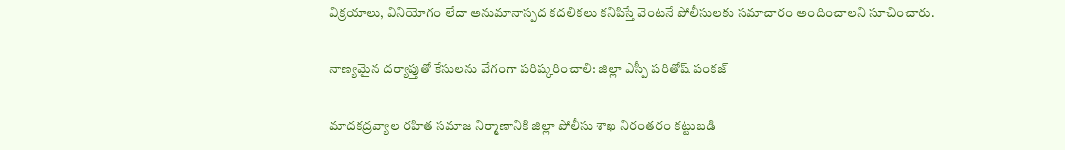విక్రయాలు, వినియోగం లేదా అనుమానాస్పద కదలికలు కనిపిస్తే వెంటనే పోలీసులకు సమాచారం అందించాలని సూచించారు.

నాణ్యమైన దర్యాప్తుతో కేసులను వేగంగా పరిష్కరించాలి: జిల్లా ఎస్పీ పరితోష్ పంకజ్

మాదకద్రవ్యాల రహిత సమాజ నిర్మాణానికి జిల్లా పోలీసు శాఖ నిరంతరం కట్టుబడి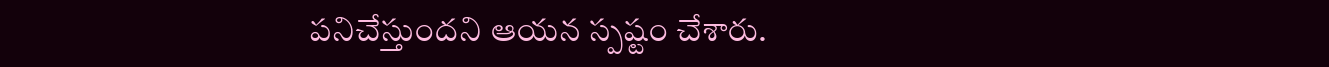పనిచేస్తుందని ఆయన స్పష్టం చేశారు.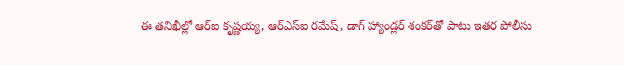ఈ తనిఖీల్లో ఆర్ఐ కృష్ణయ్య, ఆర్ఎస్ఐ రమేష్, డాగ్ హ్యాండ్లర్ శంకర్‌తో పాటు ఇతర పోలీసు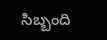సిబ్బంది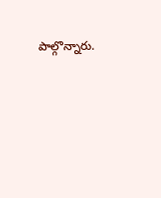పాల్గొన్నారు.